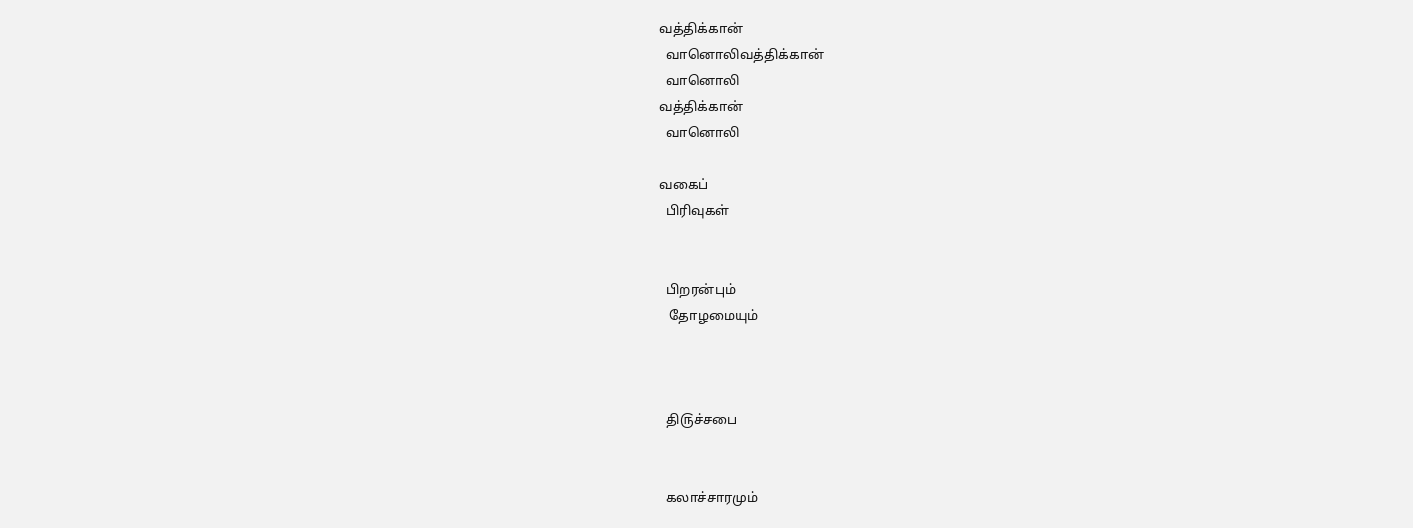வத்திக்கான்
  வானொலிவத்திக்கான்
  வானொலி
வத்திக்கான்
  வானொலி

வகைப்
  பிரிவுகள்


  பிறரன்பும்
   தோழமையும்



  தி௫ச்சபை


  கலாச்சாரமும்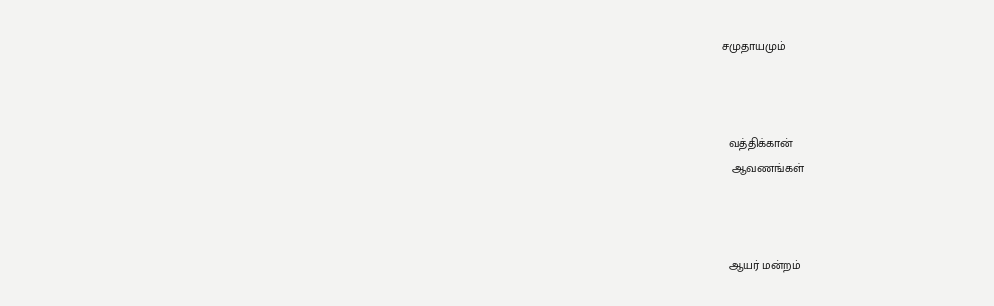சமுதாயமும்



  வத்திக்கான்
   ஆவணங்கள்



  ஆயர் மன்றம்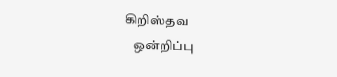கிறிஸ்தவ
   ஒன்றிப்பு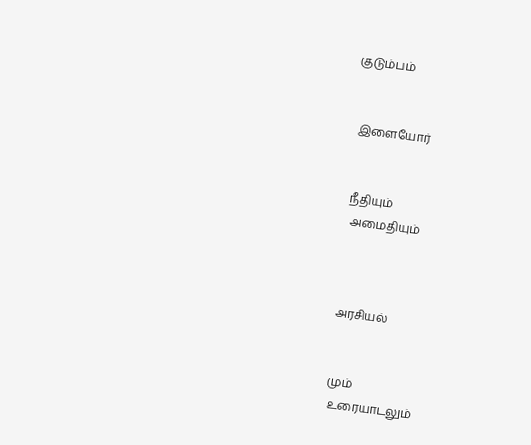குடும்பம்


  இளையோர்


  நீதியும்
   அமைதியும்



  அரசியல்


  மும்
   ௨ரையாடலும்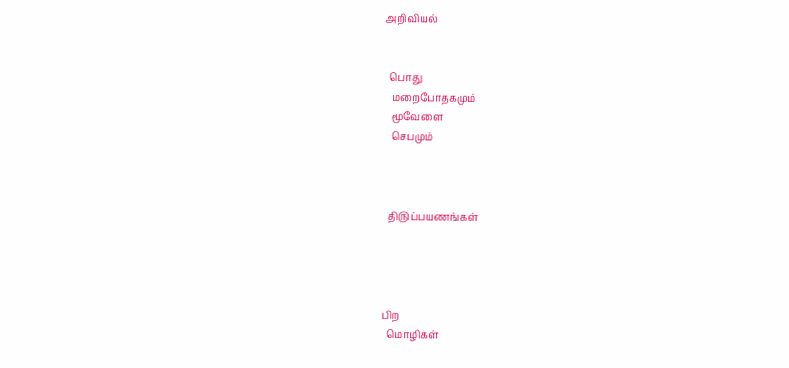அறிவியல்


  பொது
   மறைபோதகமும்
   மூவேளை
   செபமும்



  தி௫ப்பயணங்கள்




பிற
  மொழிகள்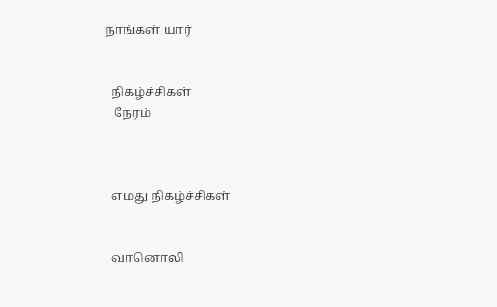நாங்கள் யார்


  நிகழ்ச்சிகள்
   நேரம்



  எமது நிகழ்ச்சிகள்


  வானொலி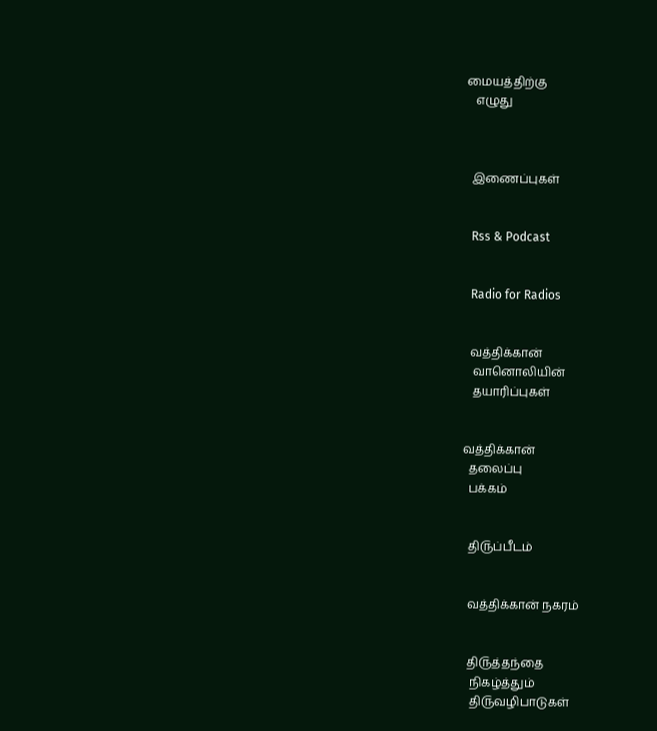மையத்திற்கு
   எழுது



  இணைப்புகள்


  Rss & Podcast


  Radio for Radios


  வத்திக்கான்
   வானொலியின்
   தயாரிப்புகள்


வத்திக்கான்
  தலைப்பு
  பக்கம்


  தி௫ப்பீடம்


  வத்திக்கான் நகரம்


  தி௫த்தந்தை
   நிகழ்த்தும்
   தி௫வழிபாடுகள்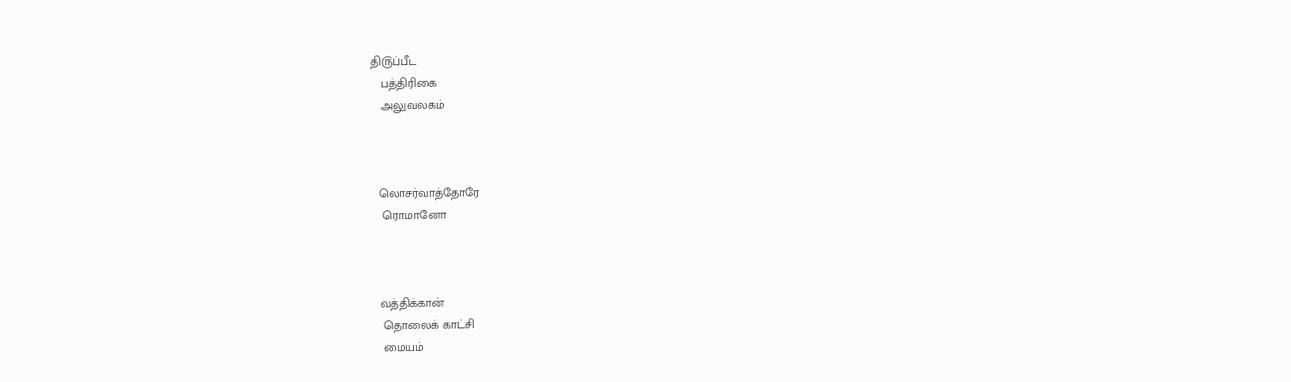தி௫ப்பீட
   பத்திரிகை
   அலுவலகம்



  லொசர்வாத்தோரே
   ரொமானோ



  வத்திக்கான்
   தொலைக் காட்சி
   மையம்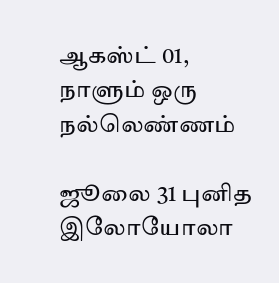ஆகஸ்ட் 01, நாளும் ஒரு நல்லெண்ணம்

ஜூலை 31 புனித இலோயோலா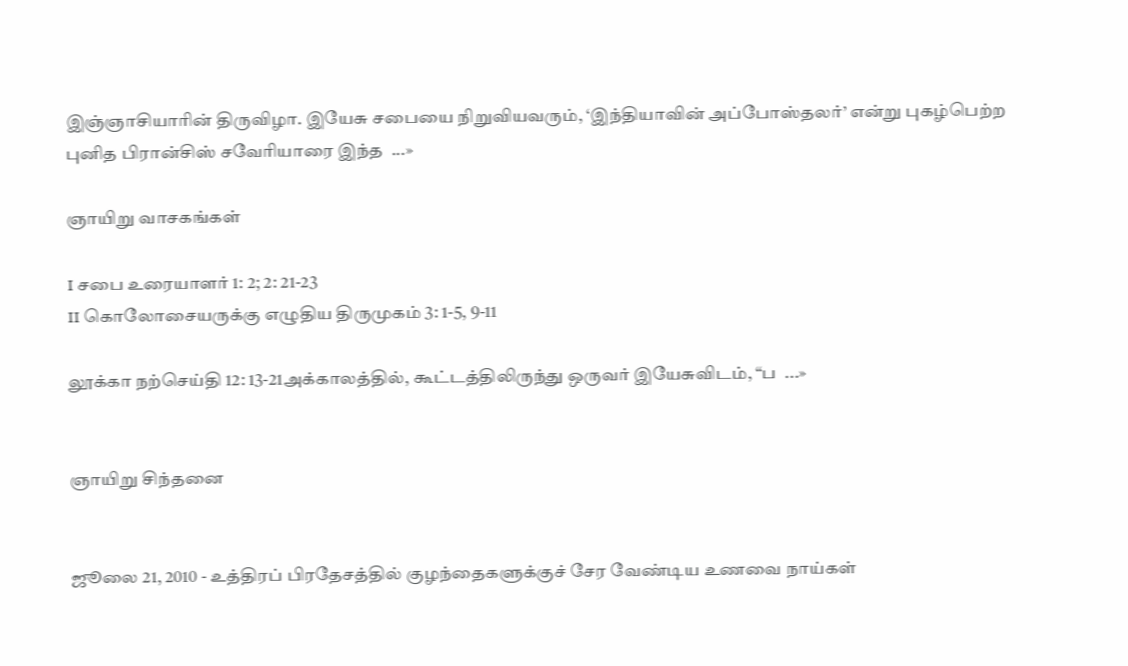இஞ்ஞாசியாரின் திருவிழா. இயேசு சபையை நிறுவியவரும், ‘இந்தியாவின் அப்போஸ்தலர்’ என்று புகழ்பெற்ற புனித பிரான்சிஸ் சவேரியாரை இந்த  ...»

ஞாயிறு வாசகங்கள்

I சபை உரையாளர் 1: 2; 2: 21-23
II கொலோசையருக்கு எழுதிய திருமுகம் 3: 1-5, 9-11

லூக்கா நற்செய்தி 12: 13-21அக்காலத்தில், கூட்டத்திலிருந்து ஒருவர் இயேசுவிடம், “ப  ...»


ஞாயிறு சிந்தனை


ஜூலை 21, 2010 - உத்திரப் பிரதேசத்தில் குழந்தைகளுக்குச் சேர வேண்டிய உணவை நாய்கள்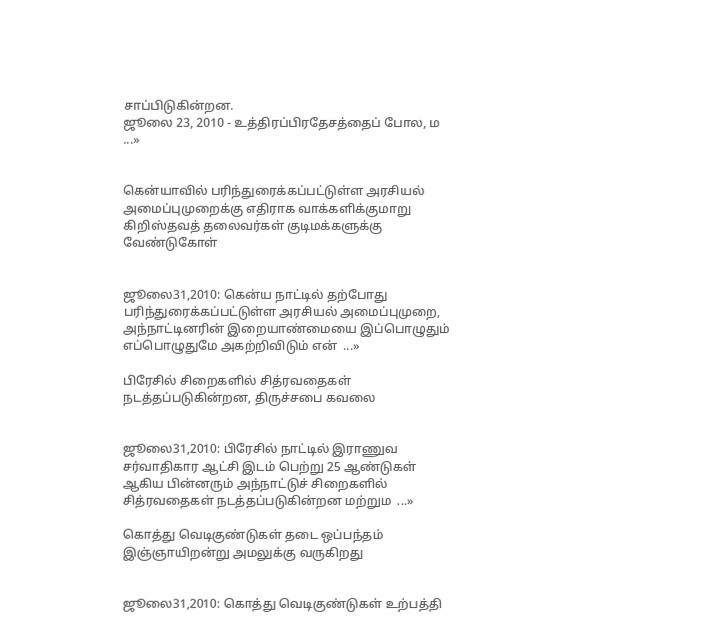சாப்பிடுகின்றன.
ஜூலை 23, 2010 - உத்திரப்பிரதேசத்தைப் போல, ம  ...»


கென்யாவில் பரிந்துரைக்கப்பட்டுள்ள அரசியல் அமைப்புமுறைக்கு எதிராக வாக்களிக்குமாறு கிறிஸ்தவத் தலைவர்கள் குடிமக்களுக்கு வேண்டுகோள்


ஜூலை31,2010: கென்ய நாட்டில் தற்போது பரிந்துரைக்கப்பட்டுள்ள அரசியல் அமைப்புமுறை, அந்நாட்டினரின் இறையாண்மையை இப்பொழுதும் எப்பொழுதுமே அகற்றிவிடும் என்  ...»

பிரேசில் சிறைகளில் சித்ரவதைகள் நடத்தப்படுகின்றன, திருச்சபை கவலை


ஜூலை31,2010: பிரேசில் நாட்டில் இராணுவ சர்வாதிகார ஆட்சி இடம் பெற்று 25 ஆண்டுகள் ஆகிய பின்னரும் அந்நாட்டுச் சிறைகளில் சித்ரவதைகள் நடத்தப்படுகின்றன மற்றும  ...»

கொத்து வெடிகுண்டுகள் தடை ஒப்பந்தம் இஞ்ஞாயிறன்று அமலுக்கு வருகிறது


ஜூலை31,2010: கொத்து வெடிகுண்டுகள் உற்பத்தி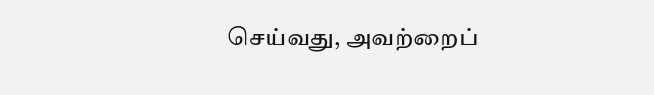செய்வது, அவற்றைப்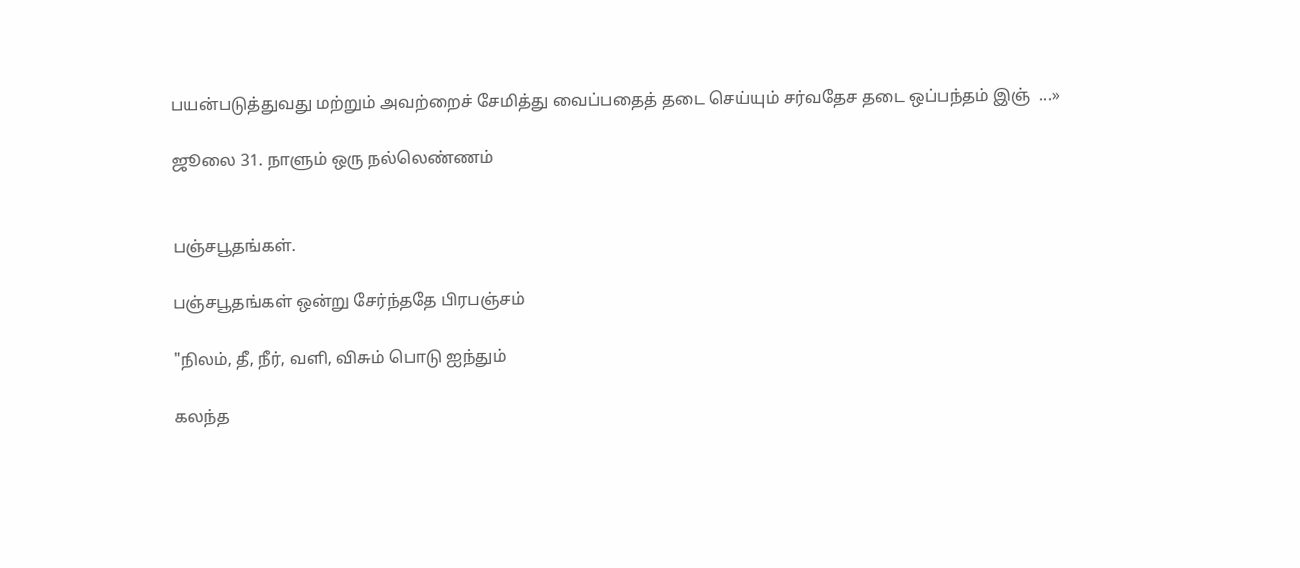பயன்படுத்துவது மற்றும் அவற்றைச் சேமித்து வைப்பதைத் தடை செய்யும் சர்வதேச தடை ஒப்பந்தம் இஞ்  ...»

ஜூலை 31. நாளும் ஒரு நல்லெண்ணம்


பஞ்சபூதங்கள்.

பஞ்சபூதங்கள் ஒன்று சேர்ந்ததே பிரபஞ்சம்

"நிலம், தீ, நீர், வளி, விசும் பொடு ஐந்தும்

கலந்த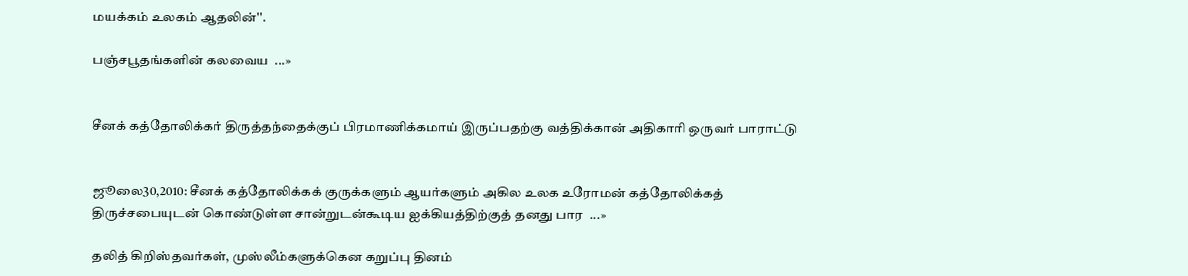மயக்கம் உலகம் ஆதலின்''.

பஞ்சபூதங்களின் கலவைய  ...»


சீனக் கத்தோலிக்கர் திருத்தந்தைக்குப் பிரமாணிக்கமாய் இருப்பதற்கு வத்திக்கான் அதிகாரி ஒருவர் பாராட்டு


ஜூலை30,2010: சீனக் கத்தோலிக்கக் குருக்களும் ஆயர்களும் அகில உலக உரோமன் கத்தோலிக்கத் திருச்சபையுடன் கொண்டுள்ள சான்றுடன்கூடிய ஐக்கியத்திற்குத் தனது பார  ...»

தலித் கிறிஸ்தவர்கள், முஸ்லீம்களுக்கென கறுப்பு தினம்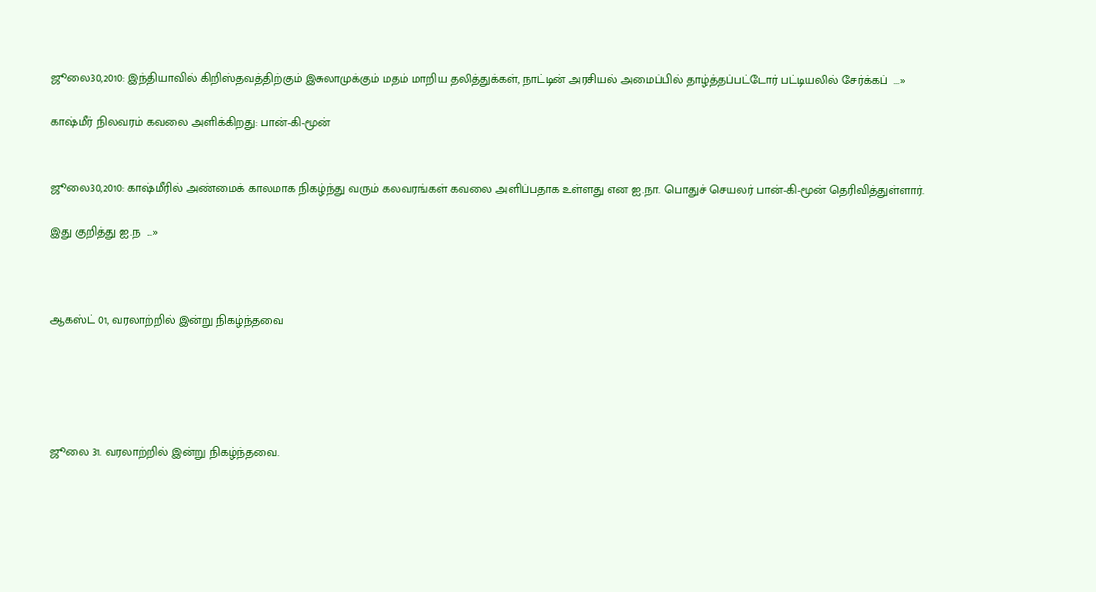ஜூலை30,2010: இந்தியாவில் கிறிஸ்தவத்திற்கும் இசுலாமுக்கும் மதம் மாறிய தலித்துக்கள், நாட்டின் அரசியல் அமைப்பில் தாழ்த்தப்பட்டோர் பட்டியலில் சேர்க்கப்  ...»

காஷ்மீர் நிலவரம் கவலை அளிக்கிறது: பான்-கி-மூன்


ஜூலை30,2010: காஷ்மீரில் அண்மைக் காலமாக நிகழ்ந்து வரும் கலவரங்கள் கவலை அளிப்பதாக உள்ளது என ஐ.நா. பொதுச் செயலர் பான்-கி-மூன் தெரிவித்துள்ளார்.

இது குறித்து ஐ.ந  ...»



ஆகஸ்ட் 01, வரலாற்றில் இன்று நிகழ்ந்தவை





ஜூலை 31. வரலாற்றில் இன்று நிகழ்ந்தவை.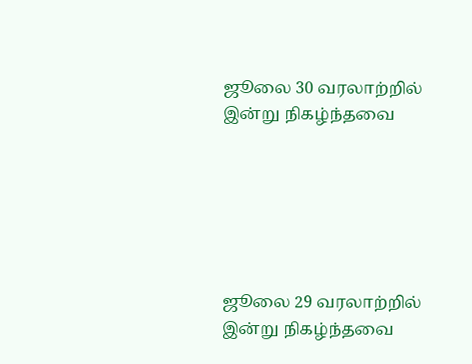ஜூலை 30 வரலாற்றில் இன்று நிகழ்ந்தவை






ஜூலை 29 வரலாற்றில் இன்று நிகழ்ந்தவை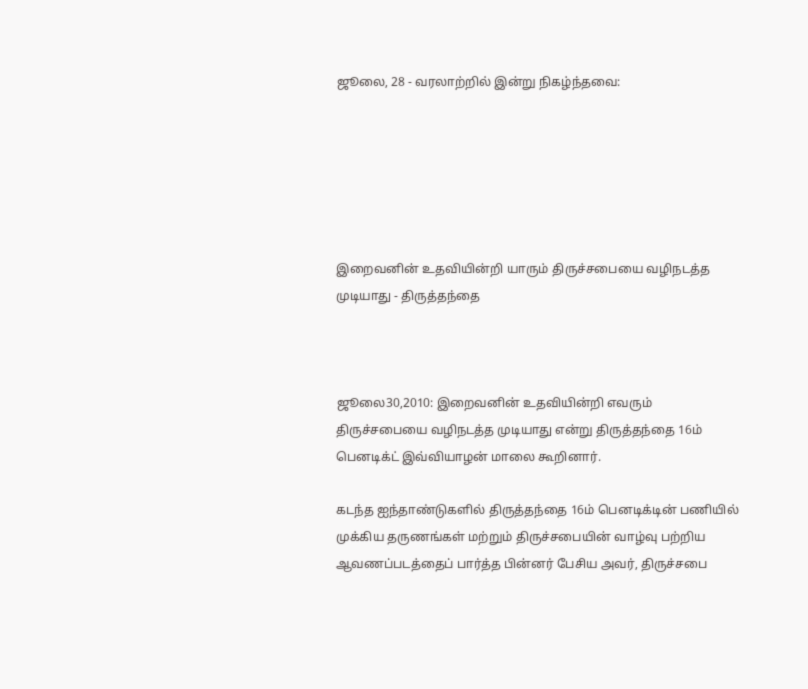ஜூலை, 28 - வரலாற்றில் இன்று நிகழ்ந்தவை:






இறைவனின் உதவியின்றி யாரும் திருச்சபையை வழிநடத்த முடியாது - திருத்தந்தை



ஜூலை30,2010: இறைவனின் உதவியின்றி எவரும் திருச்சபையை வழிநடத்த முடியாது என்று திருத்தந்தை 16ம் பெனடிக்ட் இவ்வியாழன் மாலை கூறினார்.

கடந்த ஐந்தாண்டுகளில் திருத்தந்தை 16ம் பெனடிக்டின் பணியில் முக்கிய தருணங்கள் மற்றும் திருச்சபையின் வாழ்வு பற்றிய ஆவணப்படத்தைப் பார்த்த பின்னர் பேசிய அவர், திருச்சபை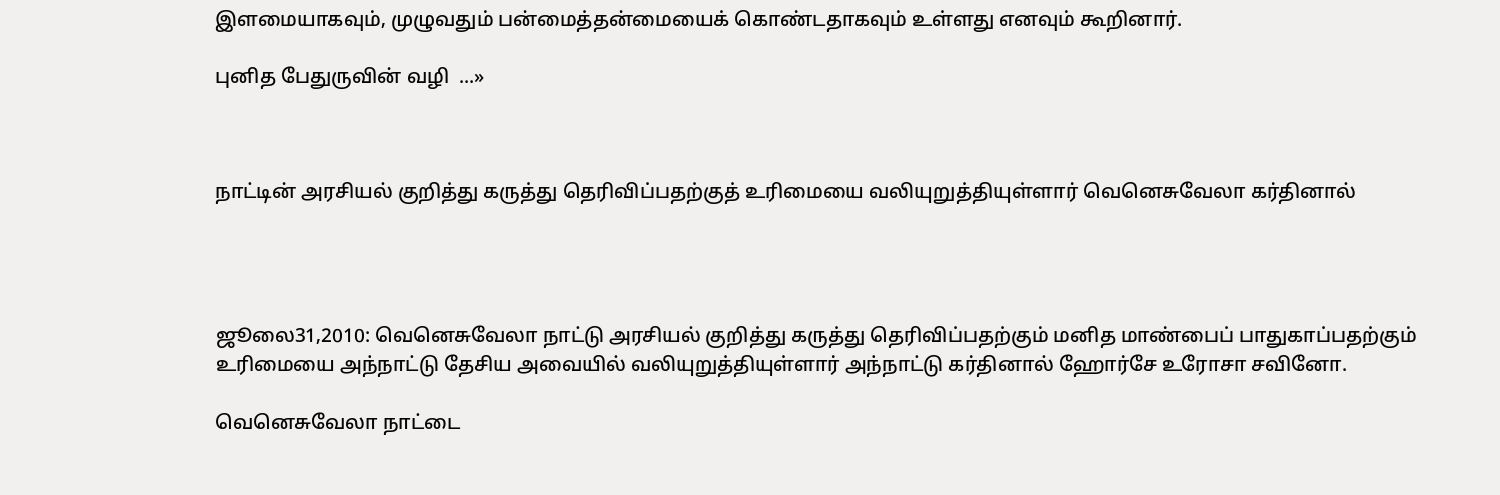இளமையாகவும், முழுவதும் பன்மைத்தன்மையைக் கொண்டதாகவும் உள்ளது எனவும் கூறினார்.

புனித பேதுருவின் வழி  ...»



நாட்டின் அரசியல் குறித்து கருத்து தெரிவிப்பதற்குத் உரிமையை வலியுறுத்தியுள்ளார் வெனெசுவேலா கர்தினால்




ஜூலை31,2010: வெனெசுவேலா நாட்டு அரசியல் குறித்து கருத்து தெரிவிப்பதற்கும் மனித மாண்பைப் பாதுகாப்பதற்கும் உரிமையை அந்நாட்டு தேசிய அவையில் வலியுறுத்தியுள்ளார் அந்நாட்டு கர்தினால் ஹோர்சே உரோசா சவினோ.

வெனெசுவேலா நாட்டை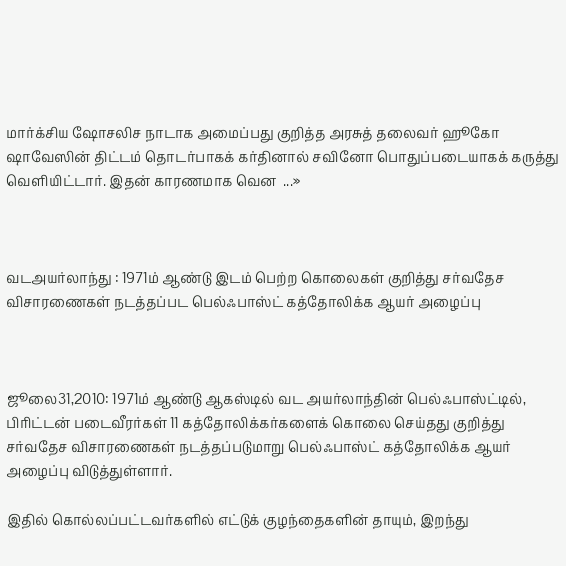மார்க்சிய ஷோசலிச நாடாக அமைப்பது குறித்த அரசுத் தலைவர் ஹூகோ ஷாவேஸின் திட்டம் தொடர்பாகக் கர்தினால் சவினோ பொதுப்படையாகக் கருத்து வெளியிட்டார். இதன் காரணமாக வென  ...»



வடஅயர்லாந்து : 1971ம் ஆண்டு இடம் பெற்ற கொலைகள் குறித்து சர்வதேச விசாரணைகள் நடத்தப்பட பெல்ஃபாஸ்ட் கத்தோலிக்க ஆயர் அழைப்பு



ஜூலை31,2010: 1971ம் ஆண்டு ஆகஸ்டில் வட அயர்லாந்தின் பெல்ஃபாஸ்ட்டில், பிரிட்டன் படைவீரர்கள் 11 கத்தோலிக்கர்களைக் கொலை செய்தது குறித்து சர்வதேச விசாரணைகள் நடத்தப்படுமாறு பெல்ஃபாஸ்ட் கத்தோலிக்க ஆயர் அழைப்பு விடுத்துள்ளார்.

இதில் கொல்லப்பட்டவர்களில் எட்டுக் குழந்தைகளின் தாயும், இறந்து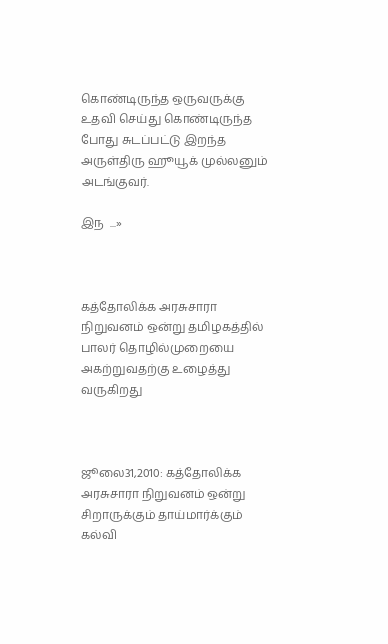கொண்டிருந்த ஒருவருக்கு உதவி செய்து கொண்டிருந்த போது சுடப்பட்டு இறந்த அருள்திரு ஹூயூக் முல்லனும் அடங்குவர்.

இந  ...»



கத்தோலிக்க அரசுசாரா நிறுவனம் ஒன்று தமிழகத்தில் பாலர் தொழில்முறையை அகற்றுவதற்கு உழைத்து வருகிறது



ஜூலை31,2010: கத்தோலிக்க அரசுசாரா நிறுவனம் ஒன்று சிறாருக்கும் தாய்மார்க்கும் கல்வி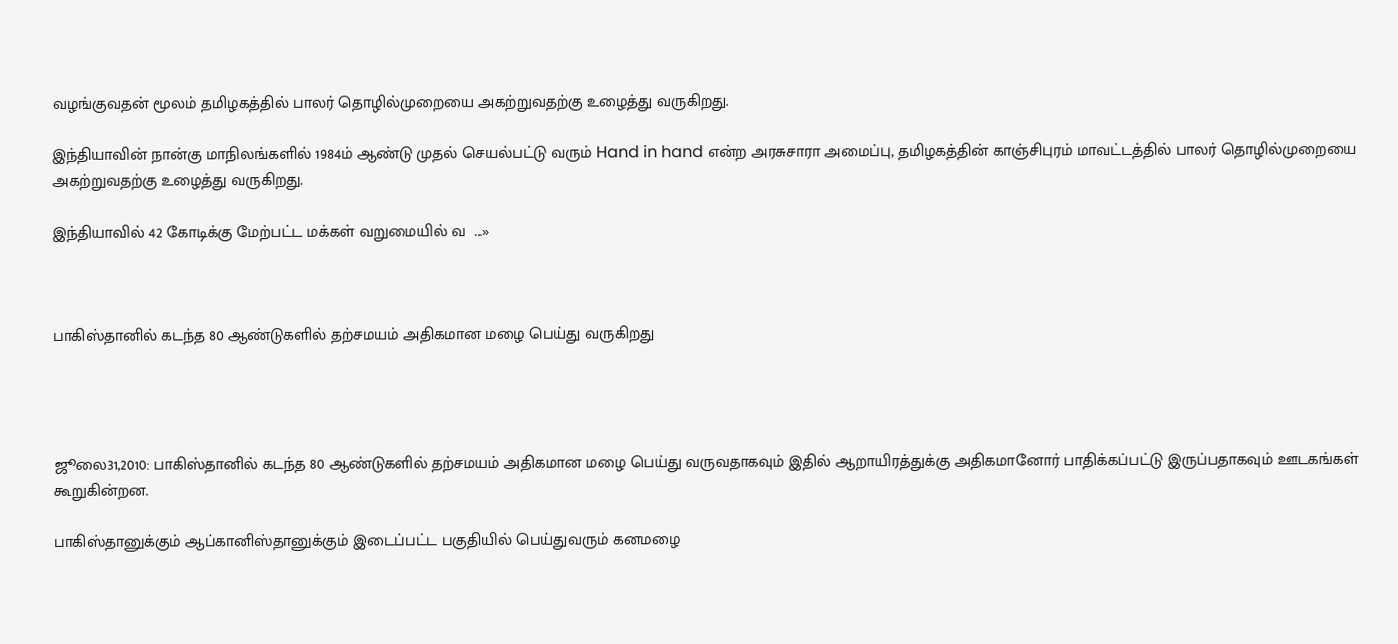வழங்குவதன் மூலம் தமிழகத்தில் பாலர் தொழில்முறையை அகற்றுவதற்கு உழைத்து வருகிறது.

இந்தியாவின் நான்கு மாநிலங்களில் 1984ம் ஆண்டு முதல் செயல்பட்டு வரும் Hand in hand என்ற அரசுசாரா அமைப்பு, தமிழகத்தின் காஞ்சிபுரம் மாவட்டத்தில் பாலர் தொழில்முறையை அகற்றுவதற்கு உழைத்து வருகிறது.

இந்தியாவில் 42 கோடிக்கு மேற்பட்ட மக்கள் வறுமையில் வ  ...»



பாகிஸ்தானில் கடந்த 80 ஆண்டுகளில் தற்சமயம் அதிகமான மழை பெய்து வருகிறது




ஜூலை31,2010: பாகிஸ்தானில் கடந்த 80 ஆண்டுகளில் தற்சமயம் அதிகமான மழை பெய்து வருவதாகவும் இதில் ஆறாயிரத்துக்கு அதிகமானோர் பாதிக்கப்பட்டு இருப்பதாகவும் ஊடகங்கள் கூறுகின்றன.

பாகிஸ்தானுக்கும் ஆப்கானிஸ்தானுக்கும் இடைப்பட்ட பகுதியில் பெய்துவரும் கனமழை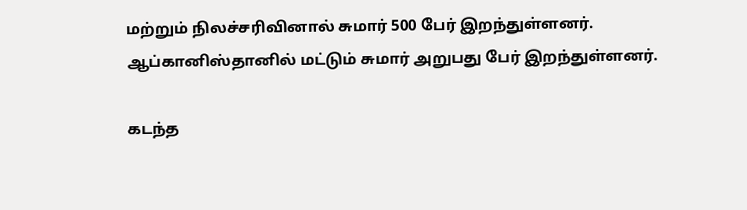மற்றும் நிலச்சரிவினால் சுமார் 500 பேர் இறந்துள்ளனர். ஆப்கானிஸ்தானில் மட்டும் சுமார் அறுபது பேர் இறந்துள்ளனர்.

கடந்த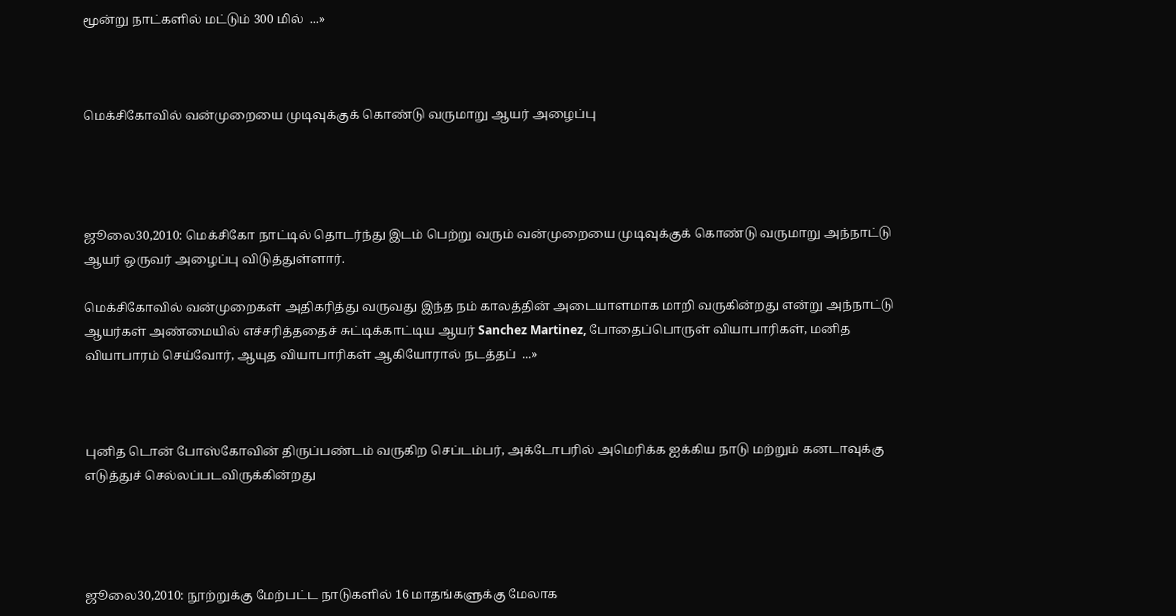மூன்று நாட்களில் மட்டும் 300 மில்  ...»



மெக்சிகோவில் வன்முறையை முடிவுக்குக் கொண்டு வருமாறு ஆயர் அழைப்பு




ஜூலை30,2010: மெக்சிகோ நாட்டில் தொடர்ந்து இடம் பெற்று வரும் வன்முறையை முடிவுக்குக் கொண்டு வருமாறு அந்நாட்டு ஆயர் ஒருவர் அழைப்பு விடுத்துள்ளார்.

மெக்சிகோவில் வன்முறைகள் அதிகரித்து வருவது இந்த நம் காலத்தின் அடையாளமாக மாறி வருகின்றது என்று அந்நாட்டு ஆயர்கள் அண்மையில் எச்சரித்ததைச் சுட்டிக்காட்டிய ஆயர் Sanchez Martinez, போதைப்பொருள் வியாபாரிகள், மனித வியாபாரம் செய்வோர், ஆயுத வியாபாரிகள் ஆகியோரால் நடத்தப்  ...»



புனித டொன் போஸ்கோவின் திருப்பண்டம் வருகிற செப்டம்பர், அக்டோபரில் அமெரிக்க ஐக்கிய நாடு மற்றும் கனடாவுக்கு எடுத்துச் செல்லப்படவிருக்கின்றது




ஜூலை30,2010: நூற்றுக்கு மேற்பட்ட நாடுகளில் 16 மாதங்களுக்கு மேலாக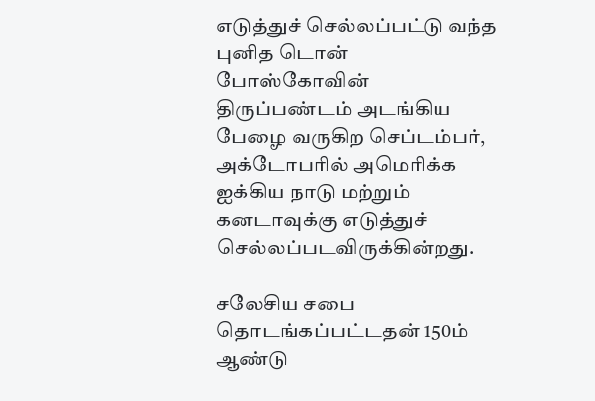எடுத்துச் செல்லப்பட்டு வந்த புனித டொன் போஸ்கோவின் திருப்பண்டம் அடங்கிய பேழை வருகிற செப்டம்பர், அக்டோபரில் அமெரிக்க ஐக்கிய நாடு மற்றும் கனடாவுக்கு எடுத்துச் செல்லப்படவிருக்கின்றது.

சலேசிய சபை தொடங்கப்பட்டதன் 150ம் ஆண்டு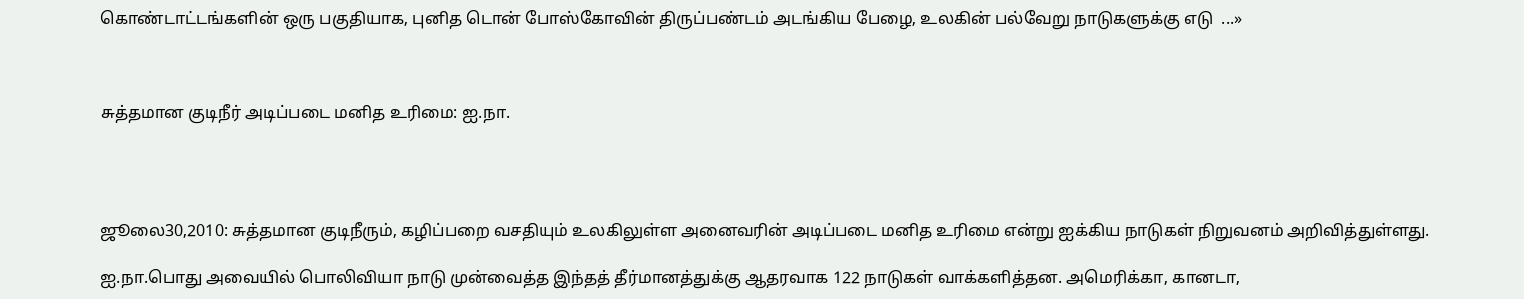கொண்டாட்டங்களின் ஒரு பகுதியாக, புனித டொன் போஸ்கோவின் திருப்பண்டம் அடங்கிய பேழை, உலகின் பல்வேறு நாடுகளுக்கு எடு  ...»



சுத்தமான குடிநீர் அடிப்படை மனித உரிமை: ஐ.நா.




ஜூலை30,2010: சுத்தமான குடிநீரும், கழிப்பறை வசதியும் உலகிலுள்ள அனைவரின் அடிப்படை மனித உரிமை என்று ஐக்கிய நாடுகள் நிறுவனம் அறிவித்துள்ளது.

ஐ.நா.பொது அவையில் பொலிவியா நாடு முன்வைத்த இந்தத் தீர்மானத்துக்கு ஆதரவாக 122 நாடுகள் வாக்களித்தன. அமெரிக்கா, கானடா,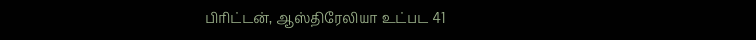பிரிட்டன், ஆஸ்திரேலியா உட்பட 41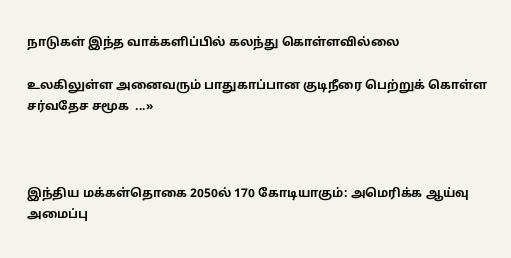நாடுகள் இந்த வாக்களிப்பில் கலந்து கொள்ளவில்லை

உலகிலுள்ள அனைவரும் பாதுகாப்பான குடிநீரை பெற்றுக் கொள்ள சர்வதேச சமூக  ...»



இந்திய மக்கள்தொகை 2050ல் 170 கோடியாகும்: அமெரிக்க ஆய்வு அமைப்பு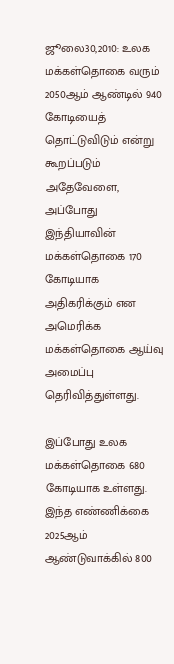ஜூலை30,2010: உலக மக்கள்தொகை வரும் 2050ஆம் ஆண்டில் 940 கோடியைத் தொட்டுவிடும் என்று கூறப்படும் அதேவேளை, அப்போது இந்தியாவின் மக்கள்தொகை 170 கோடியாக அதிகரிக்கும் என அமெரிக்க மக்கள்தொகை ஆய்வு அமைப்பு தெரிவித்துள்ளது.

இப்போது உலக மக்கள்தொகை 680 கோடியாக உள்ளது. இந்த எண்ணிக்கை 2025ஆம் ஆண்டுவாக்கில் 800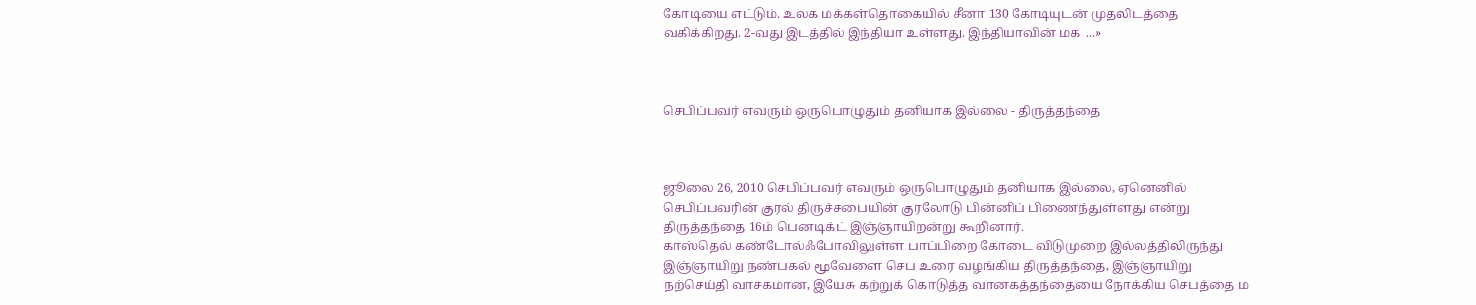கோடியை எட்டும். உலக மக்கள்தொகையில் சீனா 130 கோடியுடன் முதலிடத்தை வகிக்கிறது. 2-வது இடத்தில் இந்தியா உள்ளது. இந்தியாவின் மக  ...»



செபிப்பவர் எவரும் ஒருபொழுதும் தனியாக இல்லை - திருத்தந்தை



ஜூலை 26, 2010 செபிப்பவர் எவரும் ஒருபொழுதும் தனியாக இல்லை, ஏனெனில் செபிப்பவரின் குரல் திருச்சபையின் குரலோடு பின்னிப் பிணைந்துள்ளது என்று திருத்தந்தை 16ம் பெனடிக்ட் இஞ்ஞாயிறன்று கூறினார்.
காஸ்தெல் கண்டோல்ஃபோவிலுள்ள பாப்பிறை கோடை விடுமுறை இல்லத்திலிருந்து இஞ்ஞாயிறு நண்பகல் மூவேளை செப உரை வழங்கிய திருத்தந்தை, இஞ்ஞாயிறு நற்செய்தி வாசகமான, இயேசு கற்றுக் கொடுத்த வானகத்தந்தையை நோக்கிய செபத்தை ம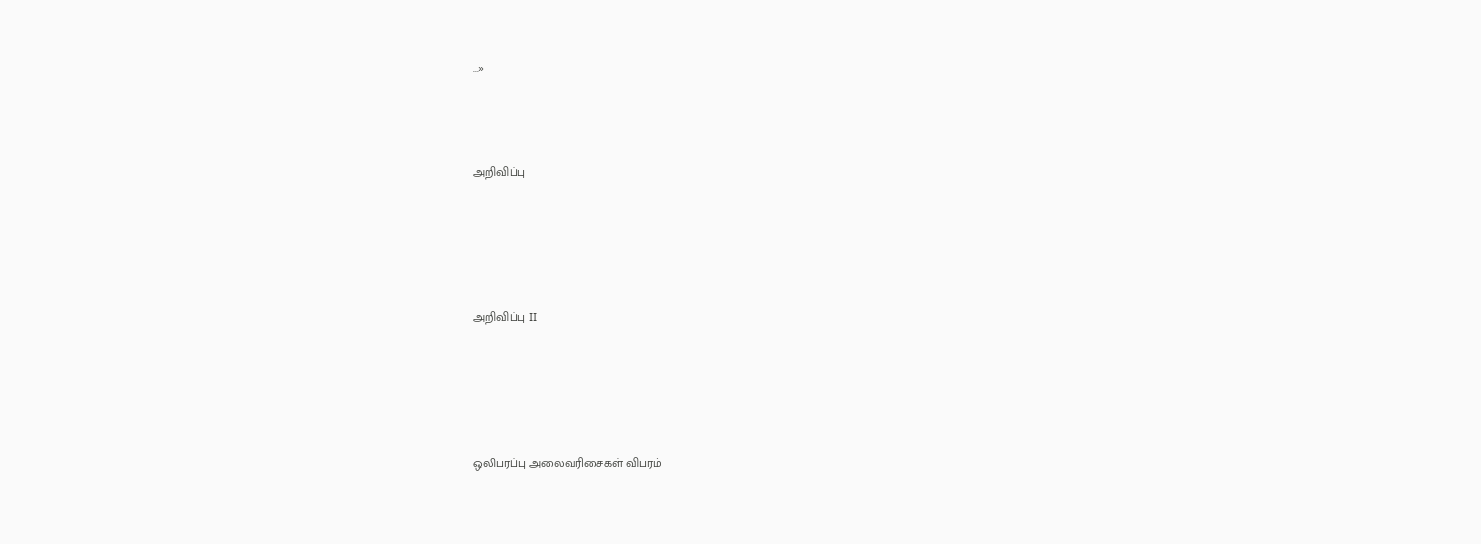...»




அறிவிப்பு






அறிவிப்பு II






ஒலிபரப்பு அலைவரிசைகள் விபரம்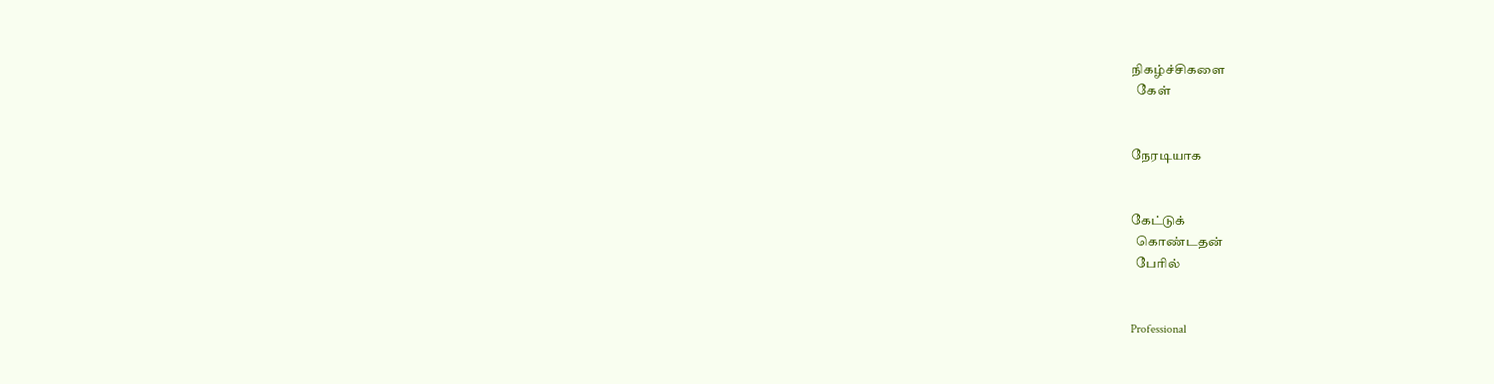நிகழ்ச்சிகளை
  கேள்


நேரடியாக


கேட்டுக்
  கொண்டதன்
  பேரில்


Professional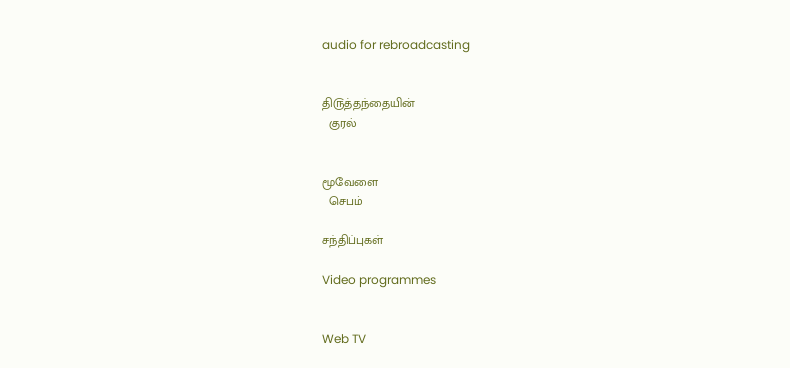audio for rebroadcasting


தி௫த்தந்தையின்
  குரல்


மூவேளை
  செபம்

சந்திப்புகள்

Video programmes


Web TV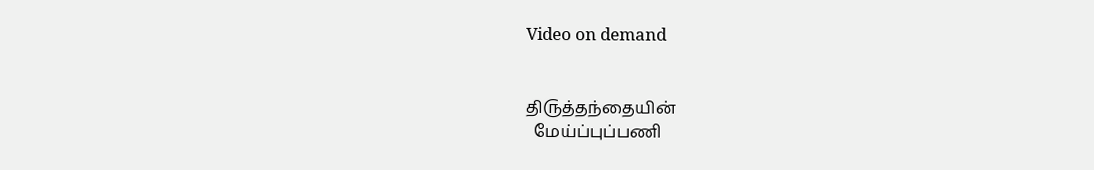Video on demand


தி௫த்தந்தையின்
  மேய்ப்புப்பணி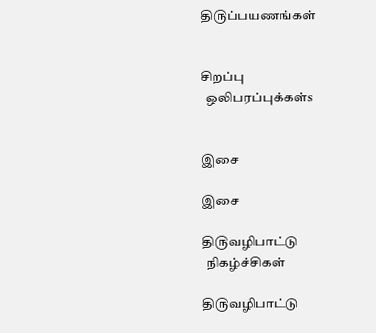தி௫ப்பயணங்கள்


சிறப்பு
  ஒலிபரப்புக்கள்s


இசை

இசை

தி௫வழிபாட்டு
  நிகழ்ச்சிகள்

தி௫வழிபாட்டு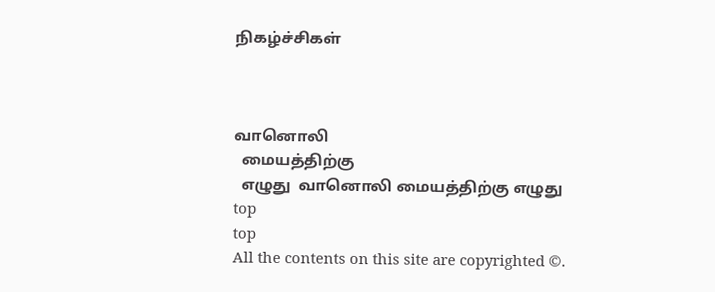நிகழ்ச்சிகள்



வானொலி
  மையத்திற்கு
  எழுது  வானொலி மையத்திற்கு எழுது
top
top
All the contents on this site are copyrighted ©.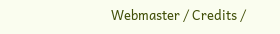Webmaster / Credits /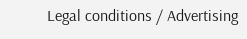Legal conditions / Advertising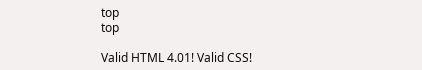top
top

Valid HTML 4.01! Valid CSS!